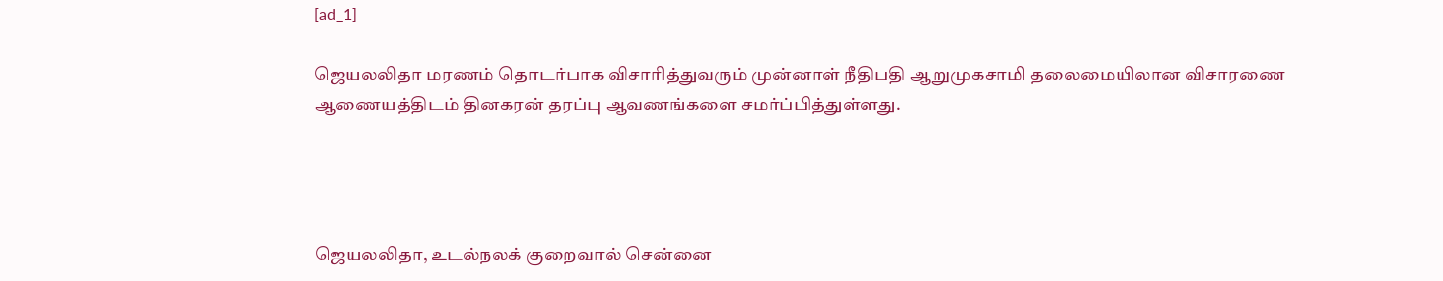[ad_1]

ஜெயலலிதா மரணம் தொடர்பாக விசாரித்துவரும் முன்னாள் நீதிபதி ஆறுமுகசாமி தலைமையிலான விசாரணை ஆணையத்திடம் தினகரன் தரப்பு ஆவணங்களை சமர்ப்பித்துள்ளது.




ஜெயலலிதா, உடல்நலக் குறைவால் சென்னை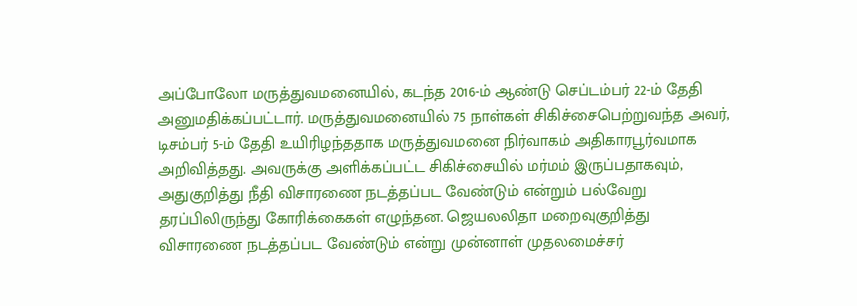அப்போலோ மருத்துவமனையில், கடந்த 2016-ம் ஆண்டு செப்டம்பர் 22-ம் தேதி அனுமதிக்கப்பட்டார். மருத்துவமனையில் 75 நாள்கள் சிகிச்சைபெற்றுவந்த அவர்,  டிசம்பர் 5-ம் தேதி உயிரிழந்ததாக மருத்துவமனை நிர்வாகம் அதிகாரபூர்வமாக அறிவித்தது. அவருக்கு அளிக்கப்பட்ட சிகிச்சையில் மர்மம் இருப்பதாகவும், அதுகுறித்து நீதி விசாரணை நடத்தப்பட வேண்டும் என்றும் பல்வேறு தரப்பிலிருந்து கோரிக்கைகள் எழுந்தன. ஜெயலலிதா மறைவுகுறித்து விசாரணை நடத்தப்பட வேண்டும் என்று முன்னாள் முதலமைச்சர்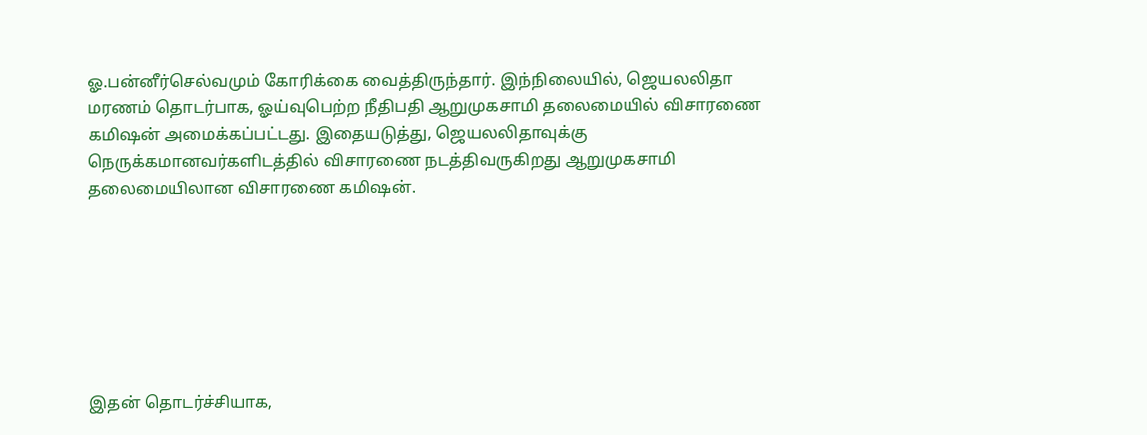ஓ.பன்னீர்செல்வமும் கோரிக்கை வைத்திருந்தார். இந்நிலையில், ஜெயலலிதா மரணம் தொடர்பாக, ஓய்வுபெற்ற நீதிபதி ஆறுமுகசாமி தலைமையில் விசாரணை கமிஷன் அமைக்கப்பட்டது. இதையடுத்து, ஜெயலலிதாவுக்கு நெருக்கமானவர்களிடத்தில் விசாரணை நடத்திவருகிறது ஆறுமுகசாமி தலைமையிலான விசாரணை கமிஷன்.







இதன் தொடர்ச்சியாக,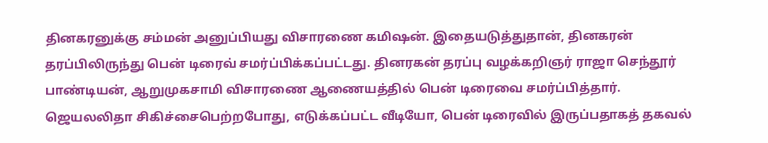தினகரனுக்கு சம்மன் அனுப்பியது விசாரணை கமிஷன். இதையடுத்துதான், தினகரன் தரப்பிலிருந்து பென் டிரைவ் சமர்ப்பிக்கப்பட்டது. தினரகன் தரப்பு வழக்கறிஞர் ராஜா செந்தூர் பாண்டியன், ஆறுமுகசாமி விசாரணை ஆணையத்தில் பென் டிரைவை சமர்ப்பித்தார். ஜெயலலிதா சிகிச்சைபெற்றபோது, எடுக்கப்பட்ட வீடியோ, பென் டிரைவில் இருப்பதாகத் தகவல்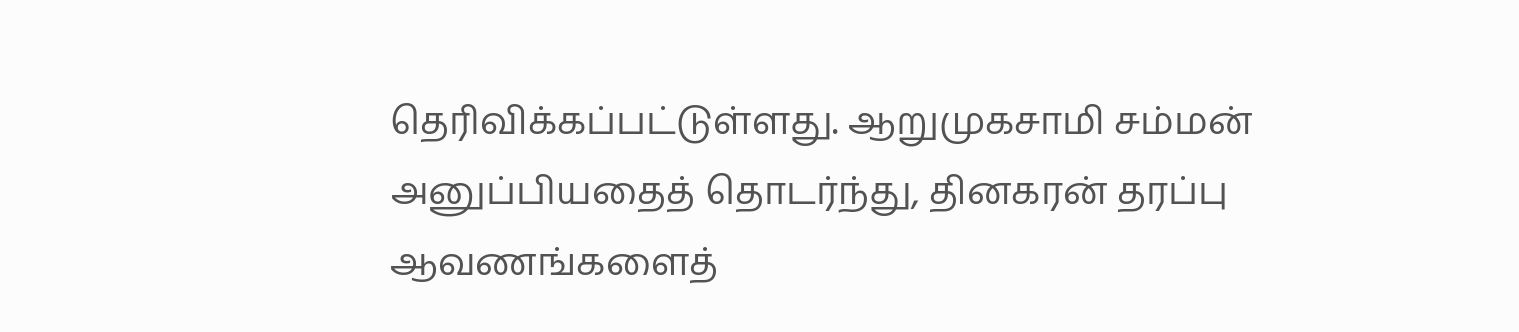தெரிவிக்கப்பட்டுள்ளது. ஆறுமுகசாமி சம்மன் அனுப்பியதைத் தொடர்ந்து, தினகரன் தரப்பு ஆவணங்களைத்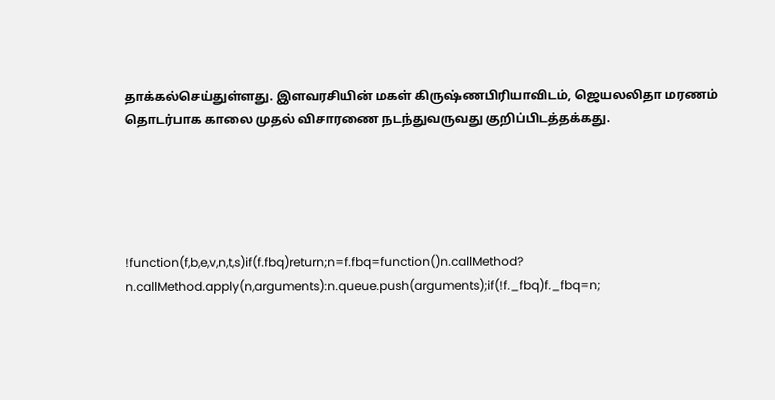தாக்கல்செய்துள்ளது. இளவரசியின் மகள் கிருஷ்ணபிரியாவிடம், ஜெயலலிதா மரணம் தொடர்பாக காலை முதல் விசாரணை நடந்துவருவது குறிப்பிடத்தக்கது.





!function(f,b,e,v,n,t,s)if(f.fbq)return;n=f.fbq=function()n.callMethod?
n.callMethod.apply(n,arguments):n.queue.push(arguments);if(!f._fbq)f._fbq=n;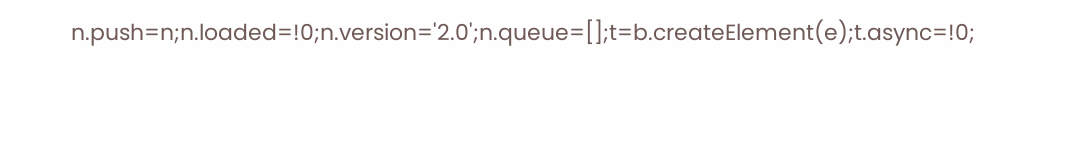n.push=n;n.loaded=!0;n.version='2.0';n.queue=[];t=b.createElement(e);t.async=!0;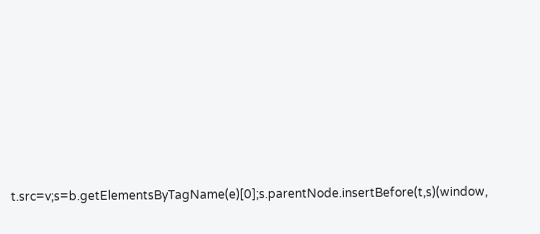t.src=v;s=b.getElementsByTagName(e)[0];s.parentNode.insertBefore(t,s)(window,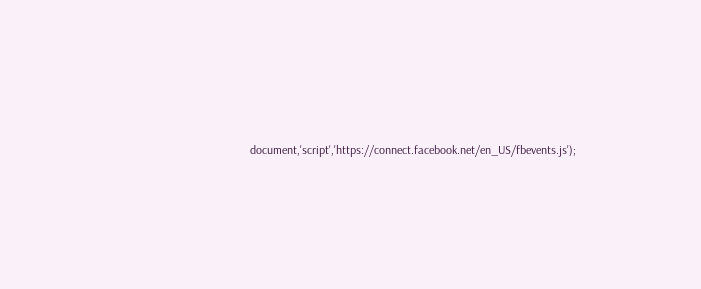document,'script','https://connect.facebook.net/en_US/fbevents.js');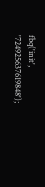fbq('init', '724925637619848');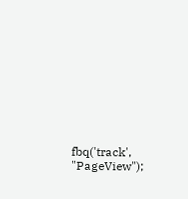fbq('track', "PageView");